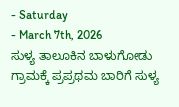- Saturday
- March 7th, 2026
ಸುಳ್ಯ ತಾಲೂಕಿನ ಬಾಳುಗೋಡು ಗ್ರಾಮಕ್ಕೆ ಪ್ರಪ್ರಥಮ ಬಾರಿಗೆ ಸುಳ್ಯ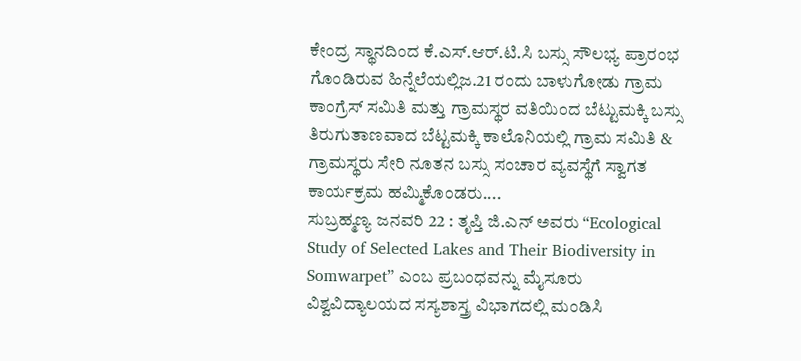ಕೇಂದ್ರ ಸ್ಥಾನದಿಂದ ಕೆ.ಎಸ್.ಆರ್.ಟಿ.ಸಿ ಬಸ್ಸು ಸೌಲಭ್ಯ ಪ್ರಾರಂಭ ಗೊಂಡಿರುವ ಹಿನ್ನೆಲೆಯಲ್ಲಿಜ.21 ರಂದು ಬಾಳುಗೋಡು ಗ್ರಾಮ ಕಾಂಗ್ರೆಸ್ ಸಮಿತಿ ಮತ್ತು ಗ್ರಾಮಸ್ಥರ ವತಿಯಿಂದ ಬೆಟ್ಟುಮಕ್ಕಿ ಬಸ್ಸು ತಿರುಗುತಾಣವಾದ ಬೆಟ್ಟಮಕ್ಕಿ ಕಾಲೊನಿಯಲ್ಲಿ ಗ್ರಾಮ ಸಮಿತಿ & ಗ್ರಾಮಸ್ಥರು ಸೇರಿ ನೂತನ ಬಸ್ಸು ಸಂಚಾರ ವ್ಯವಸ್ಥೆಗೆ ಸ್ವಾಗತ ಕಾರ್ಯಕ್ರಮ ಹಮ್ಮಿಕೊಂಡರು....
ಸುಬ್ರಹ್ಮಣ್ಯ ಜನವರಿ 22 : ತೃಪ್ತಿ ಜಿ.ಎನ್ ಅವರು “Ecological Study of Selected Lakes and Their Biodiversity in Somwarpet” ಎಂಬ ಪ್ರಬಂಧವನ್ನು ಮೈಸೂರು ವಿಶ್ವವಿದ್ಯಾಲಯದ ಸಸ್ಯಶಾಸ್ತ್ರ ವಿಭಾಗದಲ್ಲಿ ಮಂಡಿಸಿ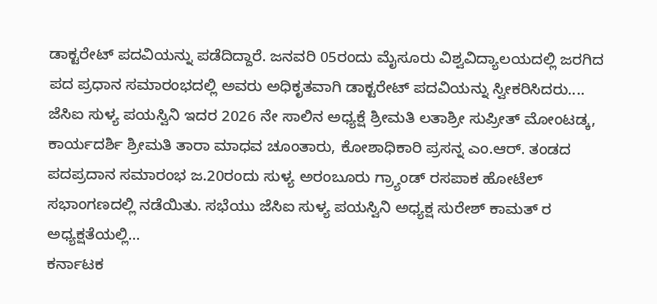ಡಾಕ್ಟರೇಟ್ ಪದವಿಯನ್ನು ಪಡೆದಿದ್ದಾರೆ. ಜನವರಿ 05ರಂದು ಮೈಸೂರು ವಿಶ್ವವಿದ್ಯಾಲಯದಲ್ಲಿ ಜರಗಿದ ಪದ ಪ್ರಧಾನ ಸಮಾರಂಭದಲ್ಲಿ ಅವರು ಅಧಿಕೃತವಾಗಿ ಡಾಕ್ಟರೇಟ್ ಪದವಿಯನ್ನು ಸ್ವೀಕರಿಸಿದರು....
ಜೆಸಿಐ ಸುಳ್ಯ ಪಯಸ್ವಿನಿ ಇದರ 2026 ನೇ ಸಾಲಿನ ಅಧ್ಯಕ್ಷೆ ಶ್ರೀಮತಿ ಲತಾಶ್ರೀ ಸುಪ್ರೀತ್ ಮೋಂಟಡ್ಕ, ಕಾರ್ಯದರ್ಶಿ ಶ್ರೀಮತಿ ತಾರಾ ಮಾಧವ ಚೂಂತಾರು, ಕೋಶಾಧಿಕಾರಿ ಪ್ರಸನ್ನ ಎಂ.ಆರ್. ತಂಡದ ಪದಪ್ರದಾನ ಸಮಾರಂಭ ಜ.20ರಂದು ಸುಳ್ಯ ಅರಂಬೂರು ಗ್ರ್ಯಾಂಡ್ ರಸಪಾಕ ಹೋಟೆಲ್ ಸಭಾಂಗಣದಲ್ಲಿ ನಡೆಯಿತು. ಸಭೆಯು ಜೆಸಿಐ ಸುಳ್ಯ ಪಯಸ್ವಿನಿ ಅಧ್ಯಕ್ಷ ಸುರೇಶ್ ಕಾಮತ್ ರ ಅಧ್ಯಕ್ಷತೆಯಲ್ಲಿ...
ಕರ್ನಾಟಕ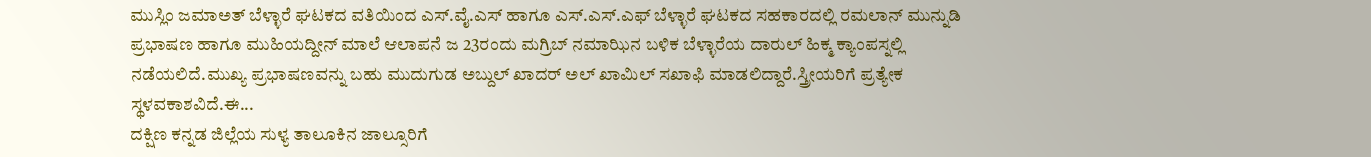ಮುಸ್ಲಿಂ ಜಮಾಅತ್ ಬೆಳ್ಳಾರೆ ಘಟಕದ ವತಿಯಿಂದ ಎಸ್.ವೈ.ಎಸ್ ಹಾಗೂ ಎಸ್.ಎಸ್.ಎಫ್ ಬೆಳ್ಳಾರೆ ಘಟಕದ ಸಹಕಾರದಲ್ಲಿ ರಮಲಾನ್ ಮುನ್ನುಡಿ ಪ್ರಭಾಷಣ ಹಾಗೂ ಮುಹಿಯದ್ದೀನ್ ಮಾಲೆ ಆಲಾಪನೆ ಜ 23ರಂದು ಮಗ್ರಿಬ್ ನಮಾಝಿನ ಬಳಿಕ ಬೆಳ್ಳಾರೆಯ ದಾರುಲ್ ಹಿಕ್ಮ ಕ್ಯಾಂಪಸ್ನಲ್ಲಿ ನಡೆಯಲಿದೆ.ಮುಖ್ಯ ಪ್ರಭಾಷಣವನ್ನು ಬಹು ಮುದುಗುಡ ಅಬ್ದುಲ್ ಖಾದರ್ ಅಲ್ ಖಾಮಿಲ್ ಸಖಾಫಿ ಮಾಡಲಿದ್ದಾರೆ.ಸ್ತ್ರೀಯರಿಗೆ ಪ್ರತ್ಯೇಕ ಸ್ಥಳವಕಾಶವಿದೆ.ಈ...
ದಕ್ಷಿಣ ಕನ್ನಡ ಜಿಲ್ಲೆಯ ಸುಳ್ಯ ತಾಲೂಕಿನ ಜಾಲ್ಸೂರಿಗೆ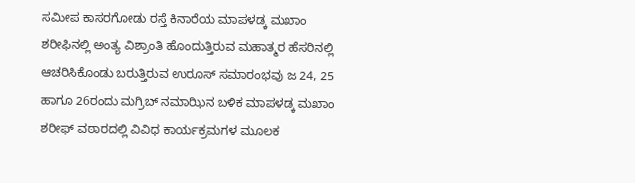ಸಮೀಪ ಕಾಸರಗೋಡು ರಸ್ತೆ ಕಿನಾರೆಯ ಮಾಪಳಡ್ಕ ಮಖಾಂ ಶರೀಫಿನಲ್ಲಿ ಅಂತ್ಯ ವಿಶ್ರಾಂತಿ ಹೊಂದುತ್ತಿರುವ ಮಹಾತ್ಮರ ಹೆಸರಿನಲ್ಲಿ ಆಚರಿಸಿಕೊಂಡು ಬರುತ್ತಿರುವ ಉರೂಸ್ ಸಮಾರಂಭವು ಜ 24, 25 ಹಾಗೂ 26ರಂದು ಮಗ್ರಿಬ್ ನಮಾಝಿನ ಬಳಿಕ ಮಾಪಳಡ್ಕ ಮಖಾಂ ಶರೀಫ್ ವಠಾರದಲ್ಲಿ ವಿವಿಧ ಕಾರ್ಯಕ್ರಮಗಳ ಮೂಲಕ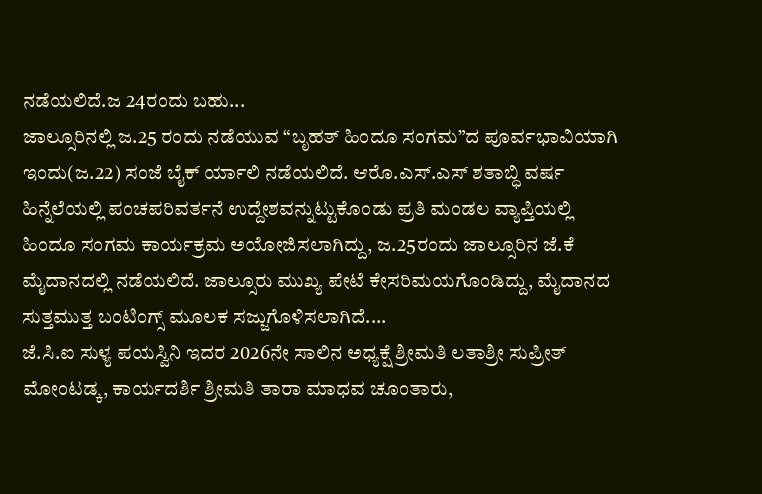ನಡೆಯಲಿದೆ.ಜ 24ರಂದು ಬಹು...
ಜಾಲ್ಸೂರಿನಲ್ಲಿ ಜ.25 ರಂದು ನಡೆಯುವ “ಬೃಹತ್ ಹಿಂದೂ ಸಂಗಮ”ದ ಪೂರ್ವಭಾವಿಯಾಗಿ ಇಂದು(ಜ.22) ಸಂಜೆ ಬೈಕ್ ರ್ಯಾಲಿ ನಡೆಯಲಿದೆ. ಆರೊ.ಎಸ್.ಎಸ್ ಶತಾಬ್ಧಿ ವರ್ಷ ಹಿನ್ನೆಲೆಯಲ್ಲಿ ಪಂಚಪರಿವರ್ತನೆ ಉದ್ದೇಶವನ್ನುಟ್ಟುಕೊಂಡು ಪ್ರತಿ ಮಂಡಲ ವ್ಯಾಪ್ತಿಯಲ್ಲಿ ಹಿಂದೂ ಸಂಗಮ ಕಾರ್ಯಕ್ರಮ ಅಯೋಜಿಸಲಾಗಿದ್ದು, ಜ.25ರಂದು ಜಾಲ್ಸೂರಿನ ಜೆ.ಕೆ ಮೈದಾನದಲ್ಲಿ ನಡೆಯಲಿದೆ. ಜಾಲ್ಸೂರು ಮುಖ್ಯ ಪೇಟೆ ಕೇಸರಿಮಯಗೊಂಡಿದ್ದು, ಮೈದಾನದ ಸುತ್ತಮುತ್ತ ಬಂಟಿಂಗ್ಸ್ ಮೂಲಕ ಸಜ್ಜುಗೊಳಿಸಲಾಗಿದೆ....
ಜೆ.ಸಿ.ಐ ಸುಳ್ಯ ಪಯಸ್ವಿನಿ ಇದರ 2026ನೇ ಸಾಲಿನ ಅಧ್ಯಕ್ಷೆ ಶ್ರೀಮತಿ ಲತಾಶ್ರೀ ಸುಪ್ರೀತ್ ಮೋಂಟಡ್ಕ, ಕಾರ್ಯದರ್ಶಿ ಶ್ರೀಮತಿ ತಾರಾ ಮಾಧವ ಚೂಂತಾರು,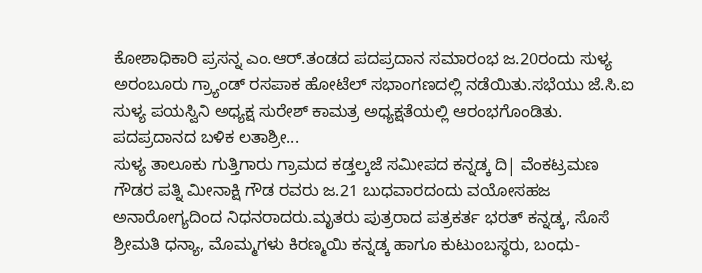ಕೋಶಾಧಿಕಾರಿ ಪ್ರಸನ್ನ ಎಂ.ಆರ್.ತಂಡದ ಪದಪ್ರದಾನ ಸಮಾರಂಭ ಜ.20ರಂದು ಸುಳ್ಯ ಅರಂಬೂರು ಗ್ರ್ಯಾಂಡ್ ರಸಪಾಕ ಹೋಟೆಲ್ ಸಭಾಂಗಣದಲ್ಲಿ ನಡೆಯಿತು.ಸಭೆಯು ಜೆ.ಸಿ.ಐ ಸುಳ್ಯ ಪಯಸ್ವಿನಿ ಅಧ್ಯಕ್ಷ ಸುರೇಶ್ ಕಾಮತ್ರ ಅಧ್ಯಕ್ಷತೆಯಲ್ಲಿ ಆರಂಭಗೊಂಡಿತು. ಪದಪ್ರದಾನದ ಬಳಿಕ ಲತಾಶ್ರೀ...
ಸುಳ್ಯ ತಾಲೂಕು ಗುತ್ತಿಗಾರು ಗ್ರಾಮದ ಕಡ್ತಲ್ಕಜೆ ಸಮೀಪದ ಕನ್ನಡ್ಕ ದಿ| ವೆಂಕಟ್ರಮಣ ಗೌಡರ ಪತ್ನಿ ಮೀನಾಕ್ಷಿ ಗೌಡ ರವರು ಜ.21 ಬುಧವಾರದಂದು ವಯೋಸಹಜ ಅನಾರೋಗ್ಯದಿಂದ ನಿಧನರಾದರು.ಮೃತರು ಪುತ್ರರಾದ ಪತ್ರಕರ್ತ ಭರತ್ ಕನ್ನಡ್ಕ, ಸೊಸೆ ಶ್ರೀಮತಿ ಧನ್ಯಾ, ಮೊಮ್ಮಗಳು ಕಿರಣ್ಮಯಿ ಕನ್ನಡ್ಕ ಹಾಗೂ ಕುಟುಂಬಸ್ಥರು, ಬಂಧು-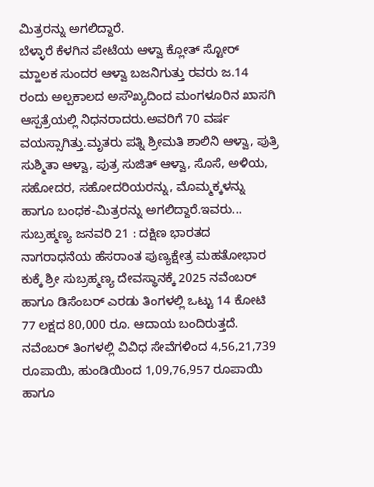ಮಿತ್ರರನ್ನು ಅಗಲಿದ್ದಾರೆ.
ಬೆಳ್ಳಾರೆ ಕೆಳಗಿನ ಪೇಟೆಯ ಆಳ್ವಾ ಕ್ಲೋತ್ ಸ್ಟೋರ್ ಮ್ಹಾಲಕ ಸುಂದರ ಆಳ್ವಾ ಬಜನಿಗುತ್ತು ರವರು ಜ.14 ರಂದು ಅಲ್ಪಕಾಲದ ಅಸೌಖ್ಯದಿಂದ ಮಂಗಳೂರಿನ ಖಾಸಗಿ ಆಸ್ಪತ್ರೆಯಲ್ಲಿ ನಿಧನರಾದರು.ಅವರಿಗೆ 70 ವರ್ಷ ವಯಸ್ಸಾಗಿತ್ತು.ಮೃತರು ಪತ್ನಿ ಶ್ರೀಮತಿ ಶಾಲಿನಿ ಆಳ್ವಾ, ಪುತ್ರಿ ಸುಶ್ಮಿತಾ ಆಳ್ವಾ, ಪುತ್ರ ಸುಜಿತ್ ಆಳ್ವಾ, ಸೊಸೆ, ಅಳಿಯ, ಸಹೋದರ, ಸಹೋದರಿಯರನ್ನು, ಮೊಮ್ಮಕ್ಕಳನ್ನು ಹಾಗೂ ಬಂಧಕ-ಮಿತ್ರರನ್ನು ಅಗಲಿದ್ದಾರೆ.ಇವರು...
ಸುಬ್ರಹ್ಮಣ್ಯ ಜನವರಿ 21 : ದಕ್ಷಿಣ ಭಾರತದ ನಾಗರಾಧನೆಯ ಹೆಸರಾಂತ ಪುಣ್ಯಕ್ಷೇತ್ರ ಮಹತೋಭಾರ ಕುಕ್ಕೆ ಶ್ರೀ ಸುಬ್ರಹ್ಮಣ್ಯ ದೇವಸ್ಥಾನಕ್ಕೆ 2025 ನವೆಂಬರ್ ಹಾಗೂ ಡಿಸೆಂಬರ್ ಎರಡು ತಿಂಗಳಲ್ಲಿ ಒಟ್ಟು 14 ಕೋಟಿ 77 ಲಕ್ಷದ 80,000 ರೂ. ಆದಾಯ ಬಂದಿರುತ್ತದೆ. ನವೆಂಬರ್ ತಿಂಗಳಲ್ಲಿ ವಿವಿಧ ಸೇವೆಗಳಿಂದ 4,56,21,739 ರೂಪಾಯಿ, ಹುಂಡಿಯಿಂದ 1,09,76,957 ರೂಪಾಯಿ ಹಾಗೂ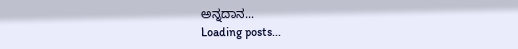ಅನ್ನದಾನ...
Loading posts...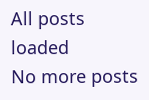All posts loaded
No more posts